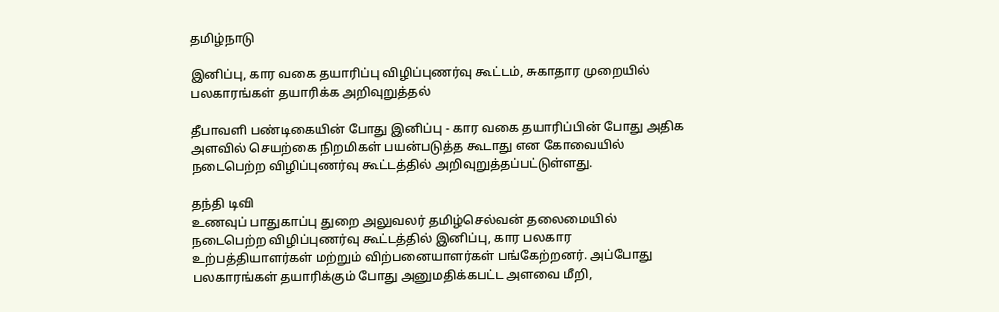தமிழ்நாடு

இனிப்பு, கார வகை தயாரிப்பு விழிப்புணர்வு கூட்டம், சுகாதார முறையில் பலகாரங்கள் தயாரிக்க அறிவுறுத்தல்

தீபாவளி பண்டிகையின் போது இனிப்பு - கார வகை தயாரிப்பின் போது அதிக அளவில் செயற்கை நிறமிகள் பயன்படுத்த கூடாது என கோவையில் நடைபெற்ற விழிப்புணர்வு கூட்டத்தில் அறிவுறுத்தப்பட்டுள்ளது.

தந்தி டிவி
உணவுப் பாதுகாப்பு துறை அலுவலர் தமிழ்செல்வன் தலைமையில் நடைபெற்ற விழிப்புணர்வு கூட்டத்தில் இனிப்பு, கார பலகார உற்பத்தியாளர்கள் மற்றும் விற்பனையாளர்கள் பங்கேற்றனர். அப்போது பலகாரங்கள் தயாரிக்கும் போது அனுமதிக்கபட்ட அளவை மீறி,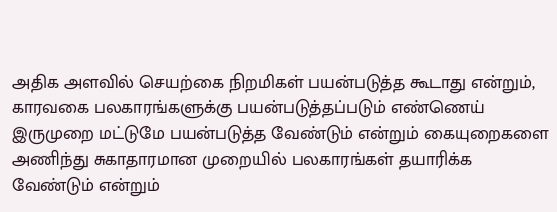அதிக அளவில் செயற்கை நிறமிகள் பயன்படுத்த கூடாது என்றும், காரவகை பலகாரங்களுக்கு பயன்படுத்தப்படும் எண்ணெய் இருமுறை மட்டுமே பயன்படுத்த வேண்டும் என்றும் கையுறைகளை அணிந்து சுகாதாரமான முறையில் பலகாரங்கள் தயாரிக்க வேண்டும் என்றும்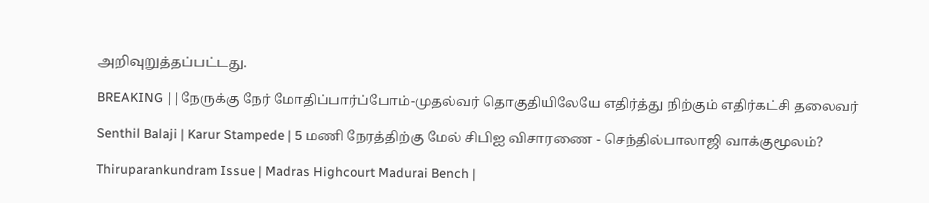அறிவுறுத்தப்பட்டது.

BREAKING ||நேருக்கு நேர் மோதிப்பார்ப்போம்-முதல்வர் தொகுதியிலேயே எதிர்த்து நிற்கும் எதிர்கட்சி தலைவர்

Senthil Balaji | Karur Stampede | 5 மணி நேரத்திற்கு மேல் சிபிஐ விசாரணை - செந்தில்பாலாஜி வாக்குமூலம்?

Thiruparankundram Issue | Madras Highcourt Madurai Bench |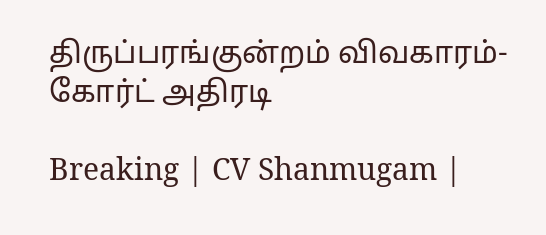திருப்பரங்குன்றம் விவகாரம்- கோர்ட் அதிரடி

Breaking | CV Shanmugam |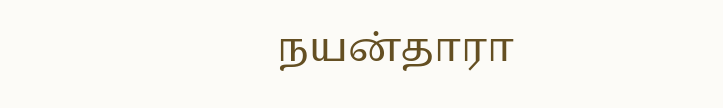நயன்தாரா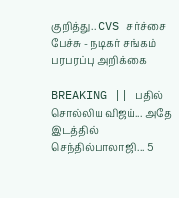குறித்து.. CVS சர்ச்சை பேச்சு - நடிகர் சங்கம் பரபரப்பு அறிக்கை

BREAKING || பதில் சொல்லிய விஜய்... அதே இடத்தில் செந்தில்பாலாஜி... 5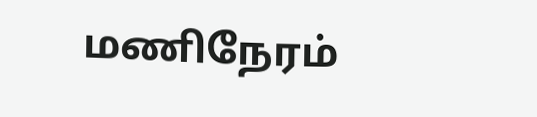மணிநேரம்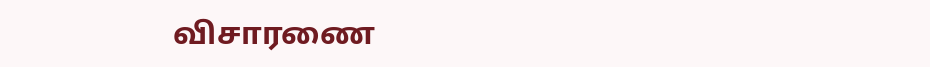விசாரணை